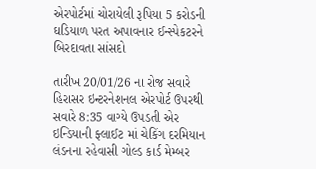એરપોર્ટમાં ચોરાયેલી રૂપિયા 5 કરોડની ઘડિયાળ પરત અપાવનાર ઈન્સ્પેકટરને બિરદાવતા સાંસદો

તારીખ 20/01/26 ના રોજ સવારે હિરાસર ઇન્ટરનેશનલ એરપોર્ટ ઉપરથી સવારે 8:35 વાગ્યે ઉપડતી એર ઇન્ડિયાની ફ્લાઈટ માં ચેકિંગ દરમિયાન લંડનના રહેવાસી ગોલ્ડ કાર્ડ મેમ્બર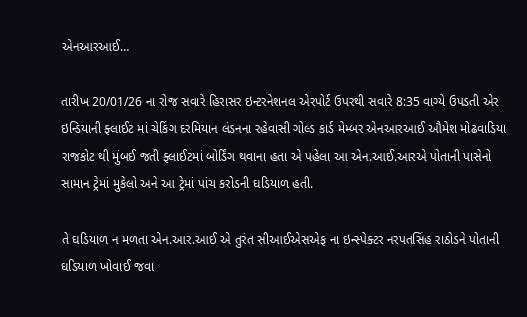એનઆરઆઈ…

તારીખ 20/01/26 ના રોજ સવારે હિરાસર ઇન્ટરનેશનલ એરપોર્ટ ઉપરથી સવારે 8:35 વાગ્યે ઉપડતી એર ઇન્ડિયાની ફ્લાઈટ માં ચેકિંગ દરમિયાન લંડનના રહેવાસી ગોલ્ડ કાર્ડ મેમ્બર એનઆરઆઈ ઔમેશ મોઢવાડિયા રાજકોટ થી મુંબઈ જતી ફ્લાઈટમાં બોર્ડિંગ થવાના હતા એ પહેલા આ એન.આઈ.આરએ પોતાની પાસેનો સામાન ટ્રેમાં મુકેલો અને આ ટ્રેમાં પાંચ કરોડની ઘડિયાળ હતી.

તે ઘડિયાળ ન મળતા એન.આર.આઈ એ તુરંત સીઆઈએસએફ ના ઇન્સ્પેક્ટર નરપતસિંહ રાઠોડને પોતાની ઘડિયાળ ખોવાઈ જવા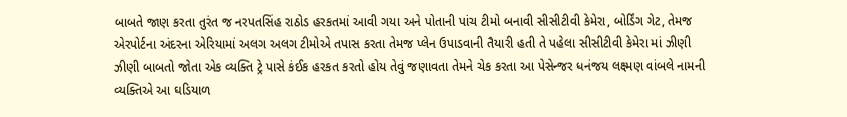બાબતે જાણ કરતા તુરંત જ નરપતસિંહ રાઠોડ હરકતમાં આવી ગયા અને પોતાની પાંચ ટીમો બનાવી સીસીટીવી કેમેરા, બોર્ડિંગ ગેટ, તેમજ એરપોર્ટના અંદરના એરિયામાં અલગ અલગ ટીમોએ તપાસ કરતા તેમજ પ્લેન ઉપાડવાની તૈયારી હતી તે પહેલા સીસીટીવી કેમેરા માં ઝીણી ઝીણી બાબતો જોતા એક વ્યક્તિ ટ્રે પાસે કંઈક હરકત કરતો હોય તેવું જણાવતા તેમને ચેક કરતા આ પેસેન્જર ધનંજય લક્ષ્મણ વાંબલે નામની વ્યક્તિએ આ ઘડિયાળ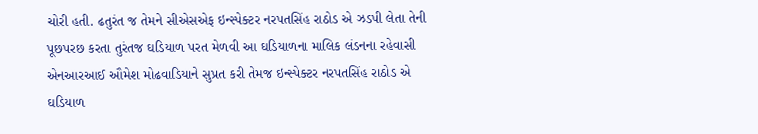ચોરી હતી. ઢતુરંત જ તેમને સીએસએફ ઇન્સ્પેક્ટર નરપતસિંહ રાઠોડ એ ઝડપી લેતા તેની પૂછપરછ કરતા તુરંતજ ઘડિયાળ પરત મેળવી આ ઘડિયાળના માલિક લંડનના રહેવાસી એનઆરઆઈ ઔમેશ મોઢવાડિયાને સુપ્રત કરી તેમજ ઇન્સ્પેક્ટર નરપતસિંહ રાઠોડ એ ઘડિયાળ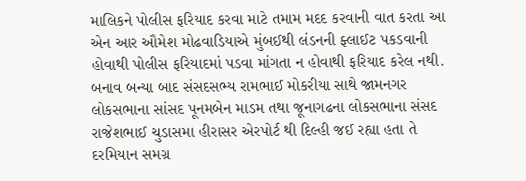માલિકને પોલીસ ફરિયાદ કરવા માટે તમામ મદદ કરવાની વાત કરતા આ એન આર ઔમેશ મોઢવાડિયાએ મુંબઈથી લંડનની ફ્લાઈટ પકડવાની હોવાથી પોલીસ ફરિયાદમાં પડવા માંગતા ન હોવાથી ફરિયાદ કરેલ નથી. બનાવ બન્યા બાદ સંસદસભ્ય રામભાઈ મોકરીયા સાથે જામનગર લોકસભાના સાંસદ પૂનમબેન માડમ તથા જૂનાગઢના લોકસભાના સંસદ રાજેશભાઈ ચુડાસમા હીરાસર એરપોર્ટ થી દિલ્હી જઈ રહ્યા હતા તે દરમિયાન સમગ્ર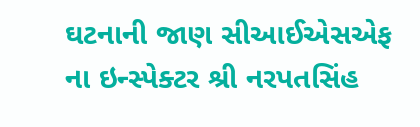ઘટનાની જાણ સીઆઈએસએફ ના ઇન્સ્પેક્ટર શ્રી નરપતસિંહ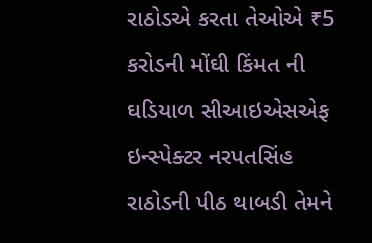રાઠોડએ કરતા તેઓએ ₹5 કરોડની મોંઘી કિંમત ની ઘડિયાળ સીઆઇએસએફ ઇન્સ્પેક્ટર નરપતસિંહ રાઠોડની પીઠ થાબડી તેમને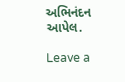અભિનંદન આપેલ.

Leave a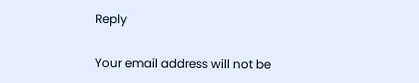Reply

Your email address will not be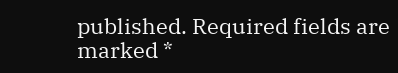published. Required fields are marked *